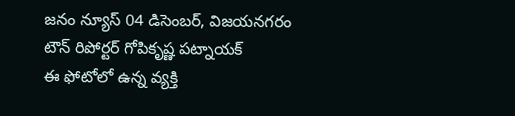జనం న్యూస్ 04 డిసెంబర్, విజయనగరం టౌన్ రిపోర్టర్ గోపికృష్ణ పట్నాయక్
ఈ ఫోటోలో ఉన్న వ్యక్తి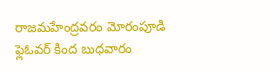రాజమహేంద్రవరం మోరంపూడి ఫ్లెఓవర్ కింద బుధవారం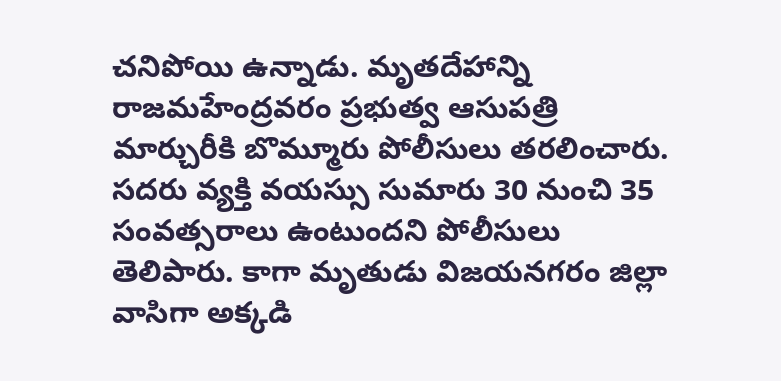చనిపోయి ఉన్నాడు. మృతదేహాన్ని రాజమహేంద్రవరం ప్రభుత్వ ఆసుపత్రి మార్చురీకి బొమ్మూరు పోలీసులు తరలించారు. సదరు వ్యక్తి వయస్సు సుమారు 30 నుంచి 35 సంవత్సరాలు ఉంటుందని పోలీసులు తెలిపారు. కాగా మృతుడు విజయనగరం జిల్లా వాసిగా అక్కడి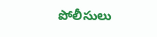పోలీసులు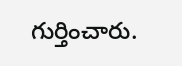గుర్తించారు.